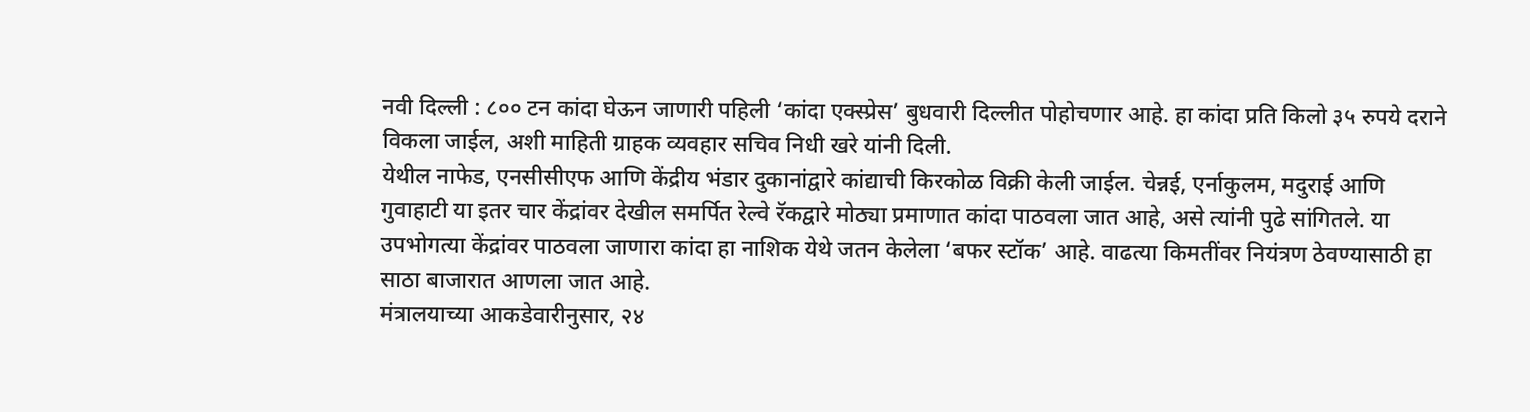नवी दिल्ली : ८०० टन कांदा घेऊन जाणारी पहिली ‘कांदा एक्स्प्रेस’ बुधवारी दिल्लीत पोहोचणार आहे. हा कांदा प्रति किलो ३५ रुपये दराने विकला जाईल, अशी माहिती ग्राहक व्यवहार सचिव निधी खरे यांनी दिली.
येथील नाफेड, एनसीसीएफ आणि केंद्रीय भंडार दुकानांद्वारे कांद्याची किरकोळ विक्री केली जाईल. चेन्नई, एर्नाकुलम, मदुराई आणि गुवाहाटी या इतर चार केंद्रांवर देखील समर्पित रेल्वे रॅकद्वारे मोठ्या प्रमाणात कांदा पाठवला जात आहे, असे त्यांनी पुढे सांगितले. या उपभोगत्या केंद्रांवर पाठवला जाणारा कांदा हा नाशिक येथे जतन केलेला ‘बफर स्टॉक’ आहे. वाढत्या किमतींवर नियंत्रण ठेवण्यासाठी हा साठा बाजारात आणला जात आहे.
मंत्रालयाच्या आकडेवारीनुसार, २४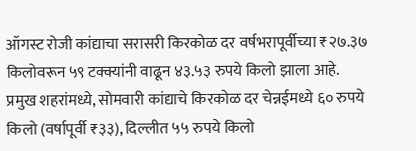ऑगस्ट रोजी कांद्याचा सरासरी किरकोळ दर वर्षभरापूर्वीच्या ₹२७.३७ किलोवरून ५९ टक्क्यांनी वाढून ४३.५३ रुपये किलो झाला आहे.
प्रमुख शहरांमध्ये, सोमवारी कांद्याचे किरकोळ दर चेन्नईमध्ये ६० रुपये किलो (वर्षापूर्वी ₹३३), दिल्लीत ५५ रुपये किलो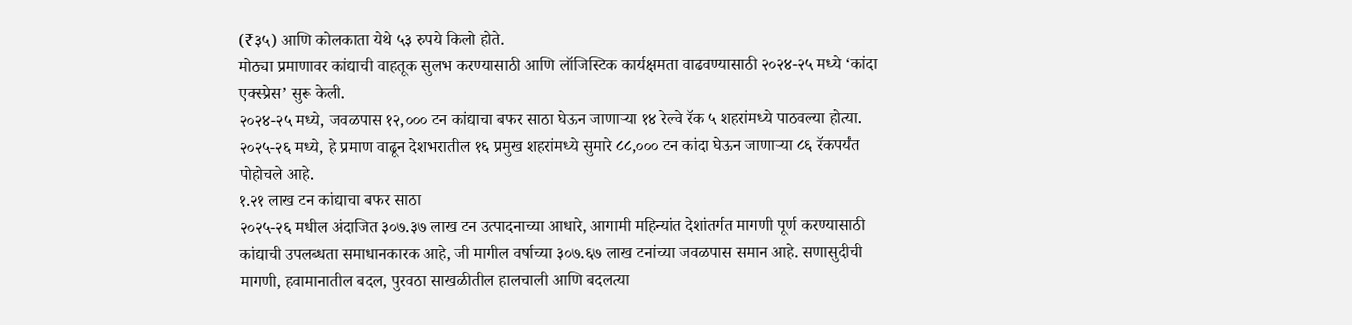(₹३५) आणि कोलकाता येथे ५३ रुपये किलो होते.
मोठ्या प्रमाणावर कांद्याची वाहतूक सुलभ करण्यासाठी आणि लॉजिस्टिक कार्यक्षमता वाढवण्यासाठी २०२४-२५ मध्ये ‘कांदा एक्स्प्रेस’ सुरू केली.
२०२४-२५ मध्ये, जवळपास १२,००० टन कांद्याचा बफर साठा घेऊन जाणाऱ्या १४ रेल्वे रॅक ५ शहरांमध्ये पाठवल्या होत्या. २०२५-२६ मध्ये, हे प्रमाण वाढून देशभरातील १६ प्रमुख शहरांमध्ये सुमारे ८८,००० टन कांदा घेऊन जाणाऱ्या ८६ रॅकपर्यंत पोहोचले आहे.
१.२१ लाख टन कांद्याचा बफर साठा
२०२५-२६ मधील अंदाजित ३०७.३७ लाख टन उत्पादनाच्या आधारे, आगामी महिन्यांत देशांतर्गत मागणी पूर्ण करण्यासाठी कांद्याची उपलब्धता समाधानकारक आहे, जी मागील वर्षाच्या ३०७.६७ लाख टनांच्या जवळपास समान आहे. सणासुदीची मागणी, हवामानातील बदल, पुरवठा साखळीतील हालचाली आणि बदलत्या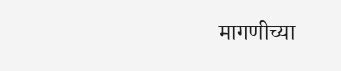मागणीच्या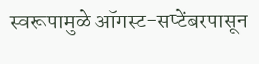स्वरूपामुळे ऑगस्ट-सप्टेंबरपासून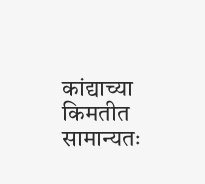कांद्याच्या किमतीत सामान्यतः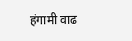हंगामी वाढ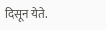दिसून येते.